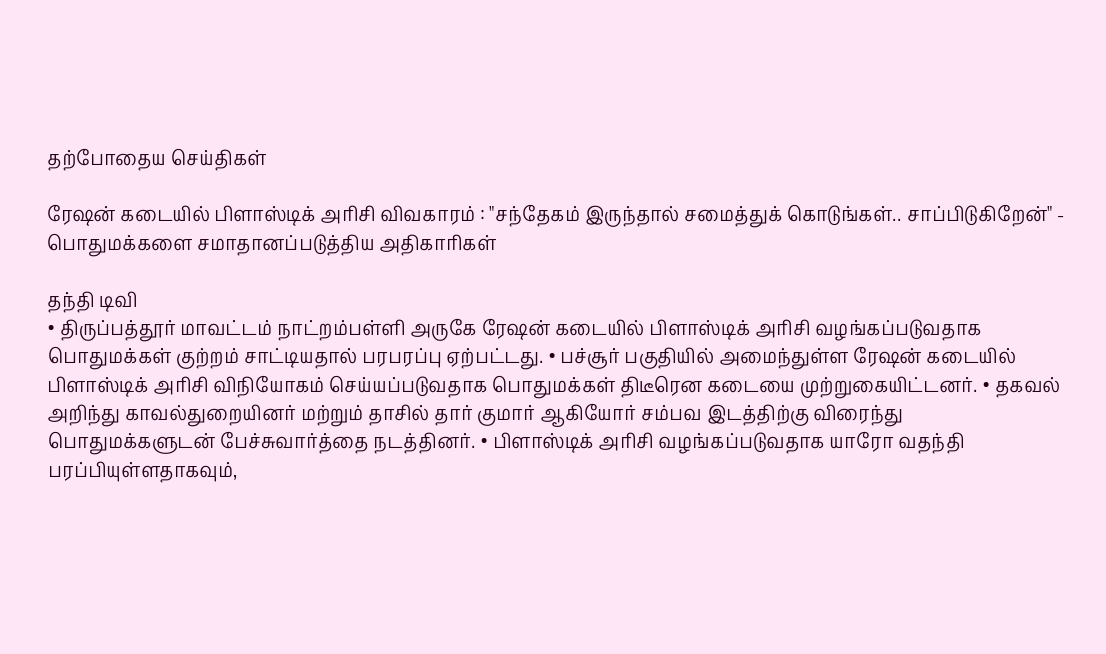தற்போதைய செய்திகள்

ரேஷன் கடையில் பிளாஸ்டிக் அரிசி விவகாரம் : "சந்தேகம் இருந்தால் சமைத்துக் கொடுங்கள்.. சாப்பிடுகிறேன்" - பொதுமக்களை சமாதானப்படுத்திய அதிகாரிகள்

தந்தி டிவி
• திருப்பத்தூர் மாவட்டம் நாட்றம்பள்ளி அருகே ரேஷன் கடையில் பிளாஸ்டிக் அரிசி வழங்கப்படுவதாக பொதுமக்கள் குற்றம் சாட்டியதால் பரபரப்பு ஏற்பட்டது. • பச்சூர் பகுதியில் அமைந்துள்ள ரேஷன் கடையில் பிளாஸ்டிக் அரிசி விநியோகம் செய்யப்படுவதாக பொதுமக்கள் திடீரென கடையை முற்றுகையிட்டனர். • தகவல் அறிந்து காவல்துறையினர் மற்றும் தாசில் தார் குமார் ஆகியோர் சம்பவ இடத்திற்கு விரைந்து பொதுமக்களுடன் பேச்சுவார்த்தை நடத்தினர். • பிளாஸ்டிக் அரிசி வழங்கப்படுவதாக யாரோ வதந்தி பரப்பியுள்ளதாகவும்,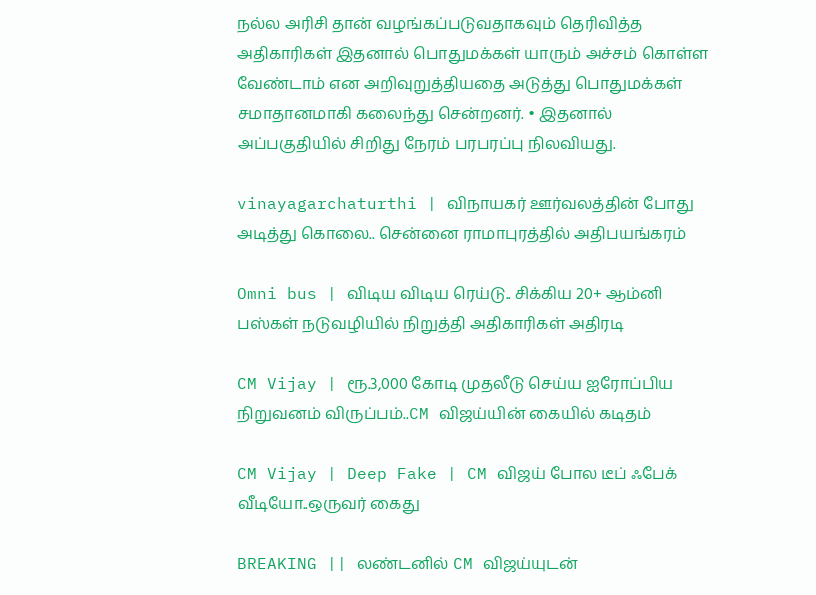நல்ல அரிசி தான் வழங்கப்படுவதாகவும் தெரிவித்த அதிகாரிகள் இதனால் பொதுமக்கள் யாரும் அச்சம் கொள்ள வேண்டாம் என அறிவுறுத்தியதை அடுத்து பொதுமக்கள் சமாதானமாகி கலைந்து சென்றனர். • இதனால் அப்பகுதியில் சிறிது நேரம் பரபரப்பு நிலவியது.

vinayagarchaturthi | விநாயகர் ஊர்வலத்தின் போது அடித்து கொலை.. சென்னை ராமாபுரத்தில் அதிபயங்கரம்

Omni bus | விடிய விடிய ரெய்டு.. சிக்கிய 20+ ஆம்னி பஸ்கள் நடுவழியில் நிறுத்தி அதிகாரிகள் அதிரடி

CM Vijay | ரூ.3,000 கோடி முதலீடு செய்ய ஐரோப்பிய நிறுவனம் விருப்பம்..CM விஜய்யின் கையில் கடிதம்

CM Vijay | Deep Fake | CM விஜய் போல டீப் ஃபேக் வீடியோ..ஒருவர் கைது

BREAKING || லண்டனில் CM விஜய்யுடன்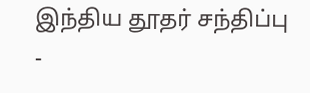இந்திய தூதர் சந்திப்பு -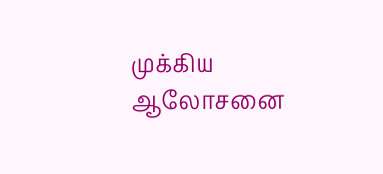முக்கிய ஆலோசனை